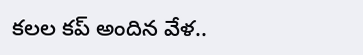కలల కప్ అందిన వేళ..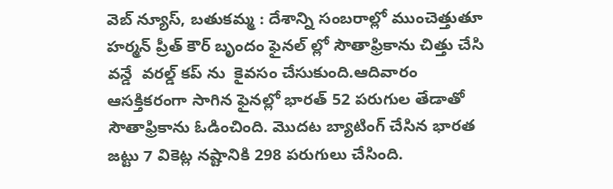వెబ్ న్యూస్, బతుకమ్మ : దేశాన్ని సంబరాల్లో ముంచెత్తుతూ హర్మన్ ప్రీత్ కౌర్ బృందం ఫైనల్ ల్లో సౌతాఫ్రికాను చిత్తు చేసి వన్డే  వరల్డ్ కప్ ను  కైవసం చేసుకుంది.ఆదివారం ఆసక్తికరంగా సాగిన ఫైనల్లో భారత్ 52 పరుగుల తేడాతో సౌతాఫ్రికాను ఓడించింది. మొదట బ్యాటింగ్ చేసిన భారత జట్టు 7 వికెట్ల నష్టానికి 298 పరుగులు చేసింది.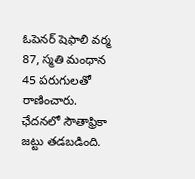ఓపెనర్ షెఫాలి వర్మ 87, స్మతి మంధాన 45 పరుగులతో రాణించారు. ఛేదనలో సౌతాఫ్రికా జట్టు తడబడింది.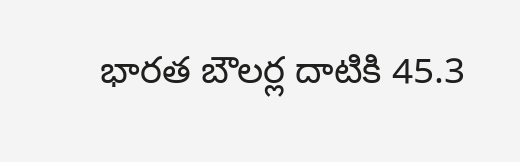భారత బౌలర్ల దాటికి 45.3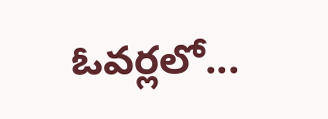ఓవర్లలో...